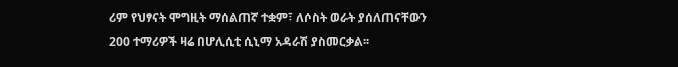ሪም የህፃናት ሞግዚት ማሰልጠኛ ተቋም፣ ለሶስት ወራት ያሰለጠናቸውን 200 ተማሪዎች ዛሬ በሆሊሲቲ ሲኒማ አዳራሽ ያስመርቃል፡፡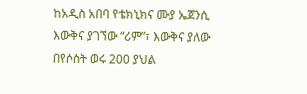ከአዲስ አበባ የቴክኒክና ሙያ ኤጀንሲ እውቅና ያገኘው “ሪም”፣ እውቅና ያለው በየሶስት ወሩ 200 ያህል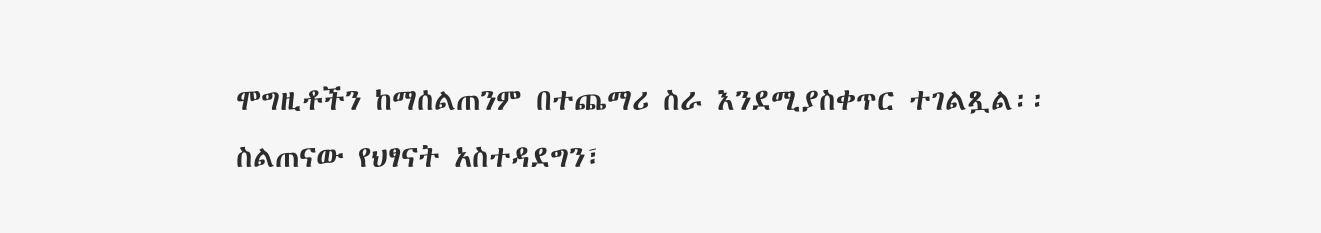ሞግዚቶችን ከማሰልጠንም በተጨማሪ ስራ እንደሚያስቀጥር ተገልጿል፡፡
ስልጠናው የህፃናት አስተዳደግን፣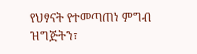የህፃናት የተመጣጠነ ምግብ ዝግጅትን፣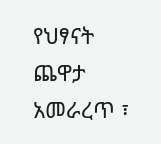የህፃናት ጨዋታ አመራረጥ ፣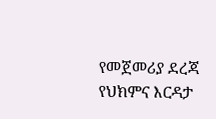የመጀመሪያ ደረጃ የህክምና እርዳታ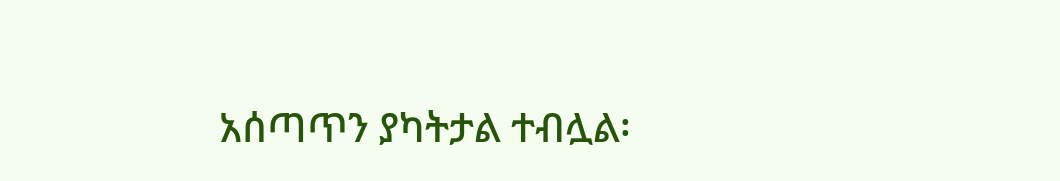አሰጣጥን ያካትታል ተብሏል፡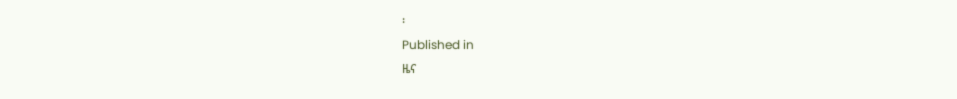፡
Published in
ዜና